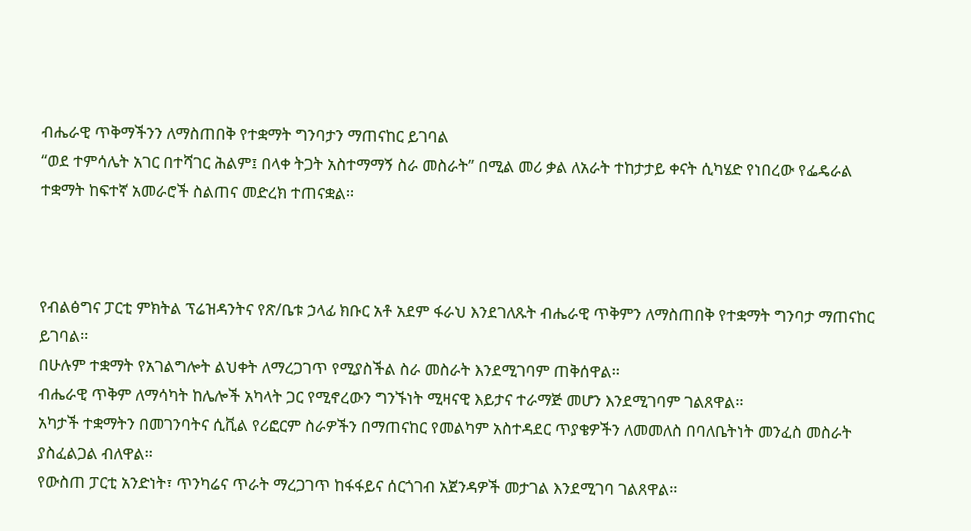ብሔራዊ ጥቅማችንን ለማስጠበቅ የተቋማት ግንባታን ማጠናከር ይገባል
“ወደ ተምሳሌት አገር በተሻገር ሕልም፤ በላቀ ትጋት አስተማማኝ ስራ መስራት” በሚል መሪ ቃል ለአራት ተከታታይ ቀናት ሲካሄድ የነበረው የፌዴራል ተቋማት ከፍተኛ አመራሮች ስልጠና መድረክ ተጠናቋል፡፡



የብልፅግና ፓርቲ ምክትል ፕሬዝዳንትና የጽ/ቤቱ ኃላፊ ክቡር አቶ አደም ፋራህ እንደገለጹት ብሔራዊ ጥቅምን ለማስጠበቅ የተቋማት ግንባታ ማጠናከር ይገባል፡፡
በሁሉም ተቋማት የአገልግሎት ልህቀት ለማረጋገጥ የሚያስችል ስራ መስራት እንደሚገባም ጠቅሰዋል፡፡
ብሔራዊ ጥቅም ለማሳካት ከሌሎች አካላት ጋር የሚኖረውን ግንኙነት ሚዛናዊ እይታና ተራማጅ መሆን እንደሚገባም ገልጸዋል፡፡
አካታች ተቋማትን በመገንባትና ሲቪል የሪፎርም ስራዎችን በማጠናከር የመልካም አስተዳደር ጥያቄዎችን ለመመለስ በባለቤትነት መንፈስ መስራት ያስፈልጋል ብለዋል፡፡
የውስጠ ፓርቲ አንድነት፣ ጥንካሬና ጥራት ማረጋገጥ ከፋፋይና ሰርጎገብ አጀንዳዎች መታገል እንደሚገባ ገልጸዋል፡፡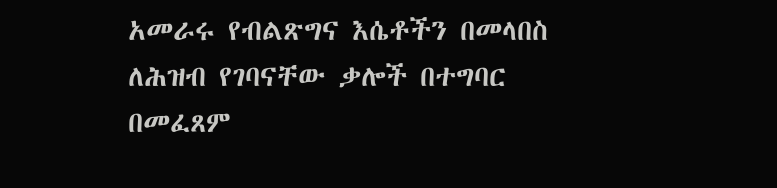አመራሩ የብልጽግና እሴቶችን በመላበስ ለሕዝብ የገባናቸው ቃሎች በተግባር በመፈጸም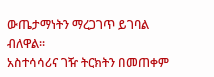ውጤታማነትን ማረጋገጥ ይገባል ብለዋል፡፡
አስተሳሳሪና ገዥ ትርክትን በመጠቀም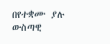በየተቋሙ ያሉ ውስጣዊ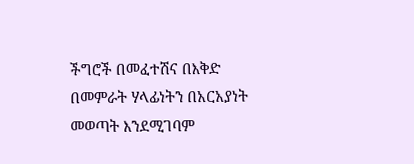ችግሮች በመፈተሽና በእቅድ በመምራት ሃላፊነትን በአርአያነት መወጣት እንደሚገባም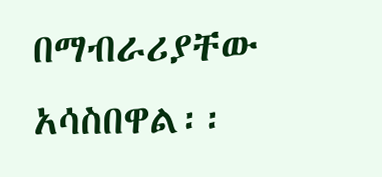በማብራሪያቸው አሳስበዋል፡፡